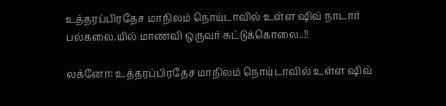உத்தரப்பிரதேச மாநிலம் நொய்டாவில் உள்ள ஷிவ் நாடார் பல்கலை.யில் மாணவி ஒருவர் சுட்டுக்கொலை..!!

லக்னோ: உத்தரப்பிரதேச மாநிலம் நொய்டாவில் உள்ள ஷிவ்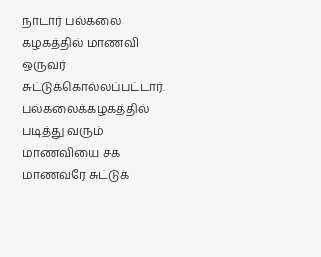நாடார் பல்கலை கழகத்தில் மாணவி ஒருவர் சுட்டுக்கொல்லப்பட்டார். பல்கலைக்கழகத்தில் படித்து வரும் மாணவியை சக மாணவரே சுட்டுக்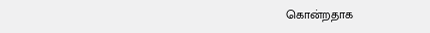கொன்றதாக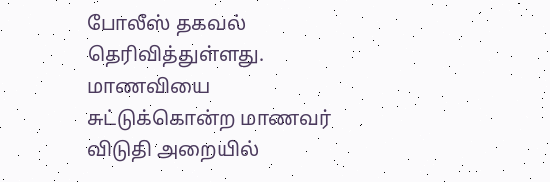போலீஸ் தகவல் தெரிவித்துள்ளது. மாணவியை சுட்டுக்கொன்ற மாணவர் விடுதி அறையில்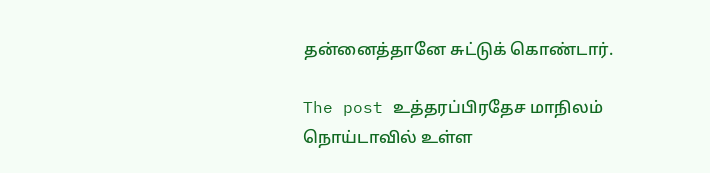தன்னைத்தானே சுட்டுக் கொண்டார்.

The post உத்தரப்பிரதேச மாநிலம் நொய்டாவில் உள்ள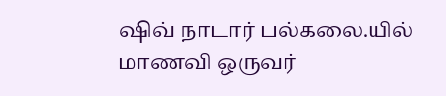ஷிவ் நாடார் பல்கலை.யில் மாணவி ஒருவர்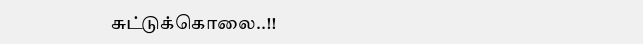சுட்டுக்கொலை..!!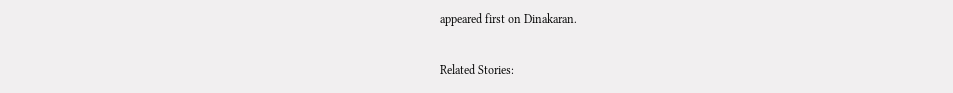appeared first on Dinakaran.

Related Stories: